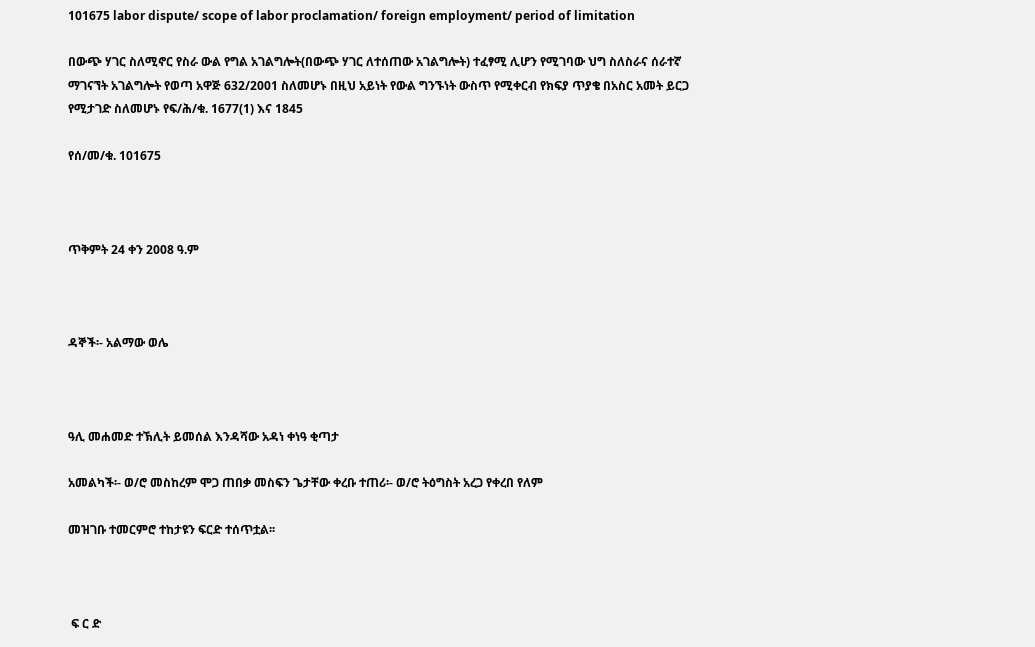101675 labor dispute/ scope of labor proclamation/ foreign employment/ period of limitation

በውጭ ሃገር ስለሚኖር የስራ ውል የግል አገልግሎት(በውጭ ሃገር ለተሰጠው አገልግሎት) ተፈፃሚ ሊሆን የሚገባው ህግ ስለስራና ሰራተኛ ማገናኘት አገልግሎት የወጣ አዋጅ 632/2001 ስለመሆኑ በዚህ አይነት የውል ግንኙነት ውስጥ የሚቀርብ የክፍያ ጥያቄ በአስር አመት ይርጋ የሚታገድ ስለመሆኑ የፍ/ሕ/ቁ. 1677(1) እና 1845

የሰ/መ/ቁ. 101675



ጥቅምት 24 ቀን 2008 ዓ.ም



ዳኞች፡- አልማው ወሌ



ዓሊ መሐመድ ተኽሊት ይመሰል እንዳሻው አዳነ ቀነዓ ቂጣታ

አመልካች፡- ወ/ሮ መስከረም ሞጋ ጠበቃ መስፍን ጌታቸው ቀረቡ ተጠሪ፡- ወ/ሮ ትዕግስት አረጋ የቀረበ የለም

መዝገቡ ተመርምሮ ተከታዩን ፍርድ ተሰጥቷል፡፡



 ፍ ር ድ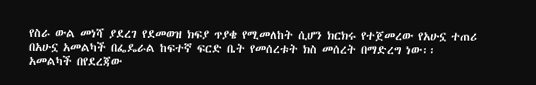የስራ ውል መነሻ ያደረገ የደመወዝ ክፍያ ጥያቄ የሚመለከት ሲሆን ክርክሩ የተጀመረው የአሁኗ ተጠሪ በአሁኗ አመልካች በፌዴራል ከፍተኛ ፍርድ ቤት የመሰረቱት ክስ መሰረት በማድረግ ነው፡፡ አመልካች በየደረጃው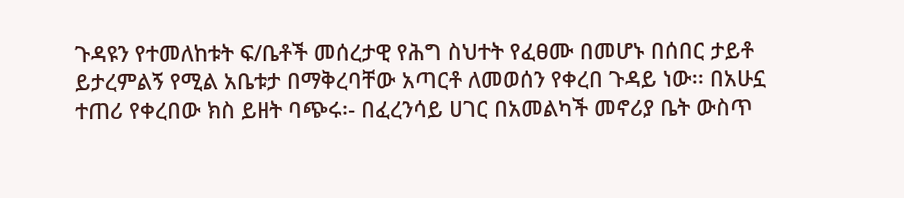ጉዳዩን የተመለከቱት ፍ/ቤቶች መሰረታዊ የሕግ ስህተት የፈፀሙ በመሆኑ በሰበር ታይቶ ይታረምልኝ የሚል አቤቱታ በማቅረባቸው አጣርቶ ለመወሰን የቀረበ ጉዳይ ነው፡፡ በአሁኗ ተጠሪ የቀረበው ክስ ይዘት ባጭሩ፡- በፈረንሳይ ሀገር በአመልካች መኖሪያ ቤት ውስጥ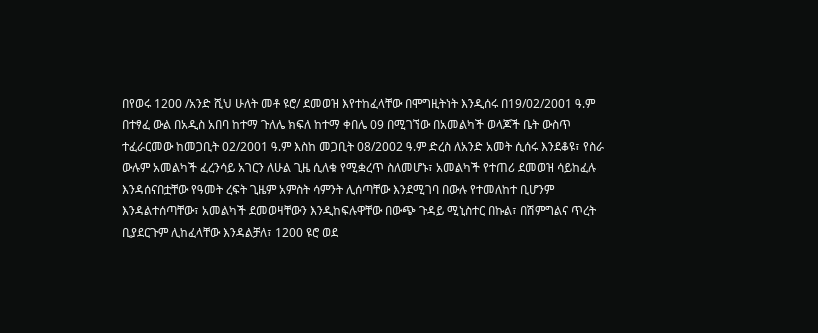በየወሩ 1200 /አንድ ሺህ ሁለት መቶ ዩሮ/ ደመወዝ እየተከፈላቸው በሞግዚትነት እንዲሰሩ በ19/02/2001 ዓ.ም በተፃፈ ውል በአዲስ አበባ ከተማ ጉለሌ ክፍለ ከተማ ቀበሌ 09 በሚገኘው በአመልካች ወላጆች ቤት ውስጥ ተፈራርመው ከመጋቢት 02/2001 ዓ.ም እስከ መጋቢት 08/2002 ዓ.ም ድረስ ለአንድ አመት ሲሰሩ እንደቆዩ፣ የስራ ውሉም አመልካች ፈረንሳይ አገርን ለሁል ጊዜ ሲለቁ የሚቋረጥ ስለመሆኑ፣ አመልካች የተጠሪ ደመወዝ ሳይከፈሉ እንዳሰናበቷቸው የዓመት ረፍት ጊዜም አምስት ሳምንት ሊሰጣቸው እንደሚገባ በውሉ የተመለከተ ቢሆንም እንዳልተሰጣቸው፣ አመልካች ደመወዛቸውን እንዲከፍሉዋቸው በውጭ ጉዳይ ሚኒስተር በኩል፣ በሽምግልና ጥረት ቢያደርጉም ሊከፈላቸው እንዳልቻለ፣ 1200 ዩሮ ወደ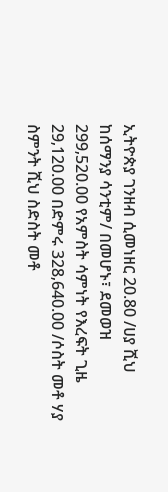ኢትዮጵያ ገንዘብ ሲመነዘር 20.80 /ሀያ ሺህ ከሰማንያ ሳንቲም/ በመሆኑ፣ ደመወዝ 299‚520.00 የአምስት ሳምነት የእረፍት ጊዜ 29‚120.00 በድምሩ 328‚640.00 /ሶስት መቶ ሃያ ስምንት ሺህ ስድስት መቶ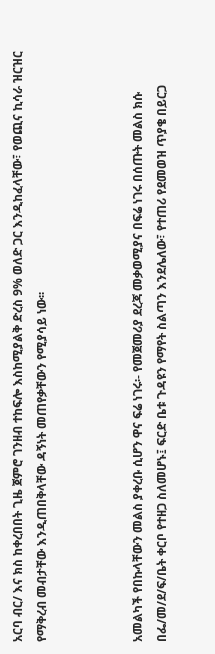አርባ ብር/ እና ክስ ከቀረበበት ጊዜ ጀምሮ ገንዘብ ተከፍሎ እስከሚያልቅ ድረስ 9% ወለድ ጋር እንዲከፈላቸው፣ የወጪና ኪሳራ ዝርዝር የማቅረብ መብታቸው እንዲጠበቅላቸው ዳኝነት መጠየቃቸውን የሚያሳይ ነው፡፡



አመልካች የበኩላቸውን መልስ ያቀረቡ ሲሆን ዋና ፍሬ ነገሩ፡- የመጀመሪያ ደረጃ መቃወሚያና በፍሬ ነገሩ በሰጡት መልስ ክሱ በፌ/መ/ደ/ፍ/ቤት ቀርቦ የተዘጋ ስለመሆኑ፤ ፍርድ ቤቱ ጉዳዩን የማየት ስልጣን እንደሌለው፣ የተጠሪ የደመወዝ ጥያቄ በይርጋ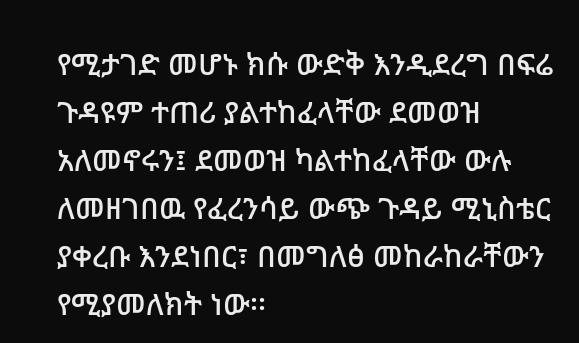የሚታገድ መሆኑ ክሱ ውድቅ እንዲደረግ በፍሬ ጉዳዩም ተጠሪ ያልተከፈላቸው ደመወዝ አለመኖሩን፤ ደመወዝ ካልተከፈላቸው ውሉ ለመዘገበዉ የፈረንሳይ ውጭ ጉዳይ ሚኒስቴር ያቀረቡ እንደነበር፣ በመግለፅ መከራከራቸውን የሚያመለክት ነው፡፡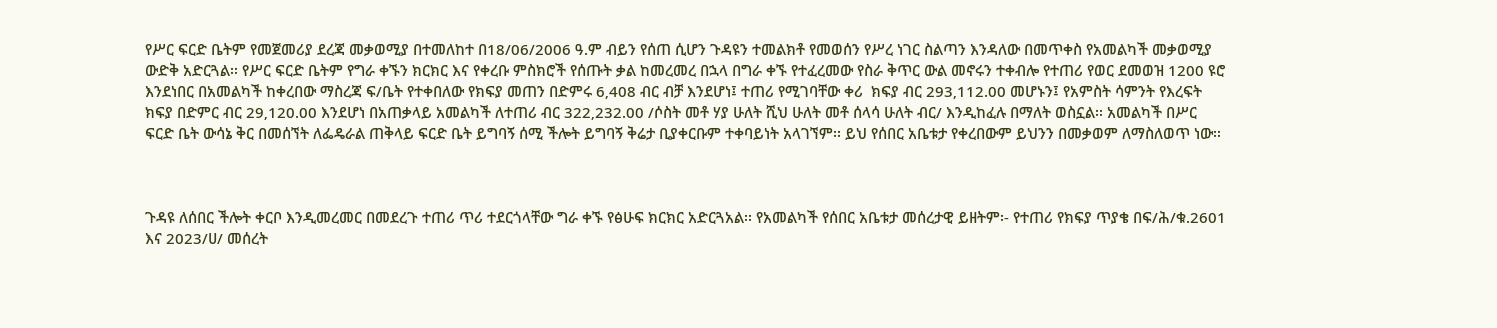የሥር ፍርድ ቤትም የመጀመሪያ ደረጃ መቃወሚያ በተመለከተ በ18/06/2006 ዓ.ም ብይን የሰጠ ሲሆን ጉዳዩን ተመልክቶ የመወሰን የሥረ ነገር ስልጣን እንዳለው በመጥቀስ የአመልካች መቃወሚያ ውድቅ አድርጓል፡፡ የሥር ፍርድ ቤትም የግራ ቀኙን ክርክር እና የቀረቡ ምስክሮች የሰጡት ቃል ከመረመረ በኋላ በግራ ቀኙ የተፈረመው የስራ ቅጥር ውል መኖሩን ተቀብሎ የተጠሪ የወር ደመወዝ 1200 ዩሮ እንደነበር በአመልካች ከቀረበው ማስረጃ ፍ/ቤት የተቀበለው የክፍያ መጠን በድምሩ 6‚408 ብር ብቻ እንደሆነ፤ ተጠሪ የሚገባቸው ቀሪ  ክፍያ ብር 293‚112.00 መሆኑን፤ የአምስት ሳምንት የእረፍት ክፍያ በድምር ብር 29‚120.00 እንደሆነ በአጠቃላይ አመልካች ለተጠሪ ብር 322‚232.00 /ሶስት መቶ ሃያ ሁለት ሺህ ሁለት መቶ ሰላሳ ሁለት ብር/ እንዲከፈሉ በማለት ወስኗል፡፡ አመልካች በሥር ፍርድ ቤት ውሳኔ ቅር በመሰኘት ለፌዴራል ጠቅላይ ፍርድ ቤት ይግባኝ ሰሚ ችሎት ይግባኝ ቅሬታ ቢያቀርቡም ተቀባይነት አላገኘም፡፡ ይህ የሰበር አቤቱታ የቀረበውም ይህንን በመቃወም ለማስለወጥ ነው፡፡



ጉዳዩ ለሰበር ችሎት ቀርቦ እንዲመረመር በመደረጉ ተጠሪ ጥሪ ተደርጎላቸው ግራ ቀኙ የፅሁፍ ክርክር አድርጓአል፡፡ የአመልካች የሰበር አቤቱታ መሰረታዊ ይዘትም፡- የተጠሪ የክፍያ ጥያቄ በፍ/ሕ/ቁ.2601 እና 2023/ሀ/ መሰረት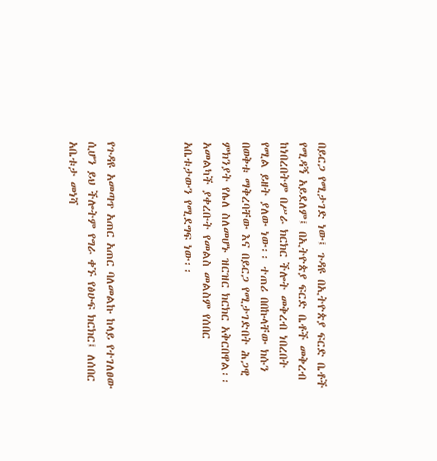በይርጋ የሚታገድ ነው፤ ጉዳዩ በኢትዮጵያ ፍርድ ቤቶች የሚዳኝ አይደለም፤ በኢትዮጵያ ፍርድ ቤቶች መቅረብ ከነበረበትም በሥራ ክርክር ችሎት መቅረብ ነበረበት የሚል ይዘት ያለው ነው፡፡ ተጠሪ በበኩላቸው ክሱን በወቅቱ ማቅረባቸው እና በይርጋ የሚታገድበት ሕጋዊ ምክንያት የሌለ ስለመሆኑ ዝርዝር ክርክር አቅርበዋል፡፡ አመልካች ያቀረቡት የመልስ መልስም የሰበር አቤቱታውን የሚደግፍ ነው፡፡



የጉዳዩ አመጣጥ አጠር አጠር ባለመልኩ ከላይ የተገለፀው ሲሆን ይህ ችሎትም የግራ ቀኙ የፅሁፍ ክርክር፤ ለሰበር አቤቱታ መነሻ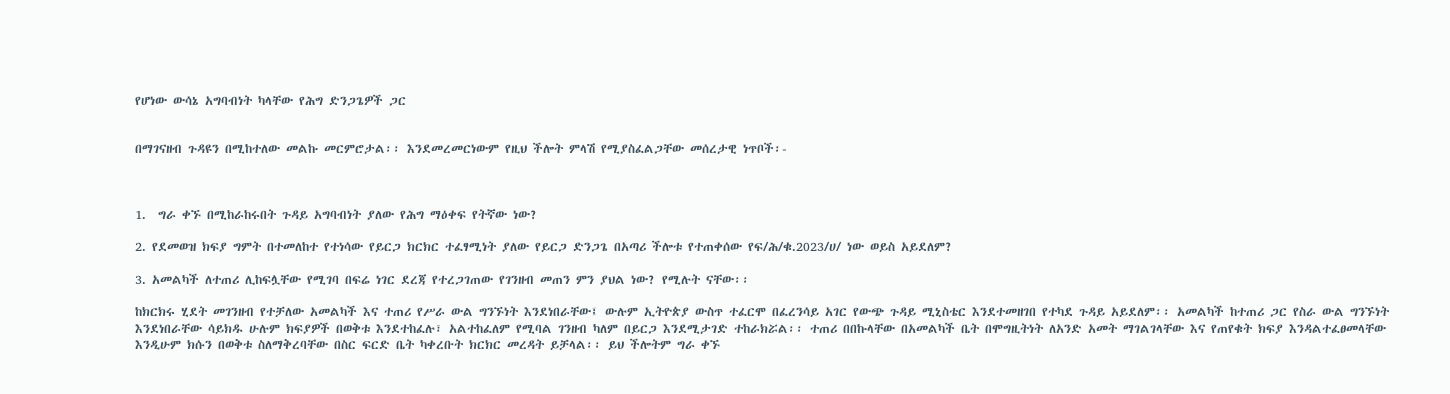የሆነው ውሳኔ አግባብነት ካላቸው የሕግ ድንጋጌዎች ጋር


በማገናዘብ ጉዳዩን በሚከተለው መልኩ መርምሮታል፡፡ እንደመረመርነውም የዚህ ችሎት ምላሽ የሚያስፈልጋቸው መሰረታዊ ነጥቦች፡-



1.  ግራ ቀኙ በሚከራከሩበት ጉዳይ አግባብነት ያለው የሕግ ማዕቀፍ የትኛው ነው?

2. የደመወዝ ክፍያ ግምት በተመለከተ የተነሳው የይርጋ ክርክር ተፈፃሚነት ያለው የይርጋ ድንጋጌ በአጣሪ ችሎቱ የተጠቀሰው የፍ/ሕ/ቁ.2023/ሀ/ ነው ወይስ አይደለም?

3. አመልካች ለተጠሪ ሊከፍሏቸው የሚገባ በፍሬ ነገር ደረጃ የተረጋገጠው የገንዘብ መጠን ምን ያህል ነው? የሚሉት ናቸው፡፡

ከክርክሩ ሂደት መገንዘብ የተቻለው አመልካች እና ተጠሪ የሥራ ውል ግንኙነት እንደነበራቸው፤ ውሉም ኢትዮጵያ ውስጥ ተፈርሞ በፈረንሳይ አገር የውጭ ጉዳይ ሚኒስቴር እንደተመዘገበ የተካደ ጉዳይ አይደለም፡፡ አመልካች ከተጠሪ ጋር የስራ ውል ግንኙነት እንደነበራቸው ሳይክዱ ሁሉም ክፍያዎች በወቅቱ እንደተከፈሉ፣ አልተከፈለም የሚባል ገንዘብ ካለም በይርጋ እንደሚታገድ ተከራክሯል፡፡ ተጠሪ በበኩላቸው በአመልካች ቤት በሞግዚትነት ለአንድ አመት ማገልገላቸው እና የጠየቁት ክፍያ እንዳልተፈፀመላቸው እንዲሁም ክሱን በወቅቱ ስለማቅረባቸው በስር ፍርድ ቤት ካቀረቡት ክርክር መረዳት ይቻላል፡፡ ይህ ችሎትም ግራ ቀኙ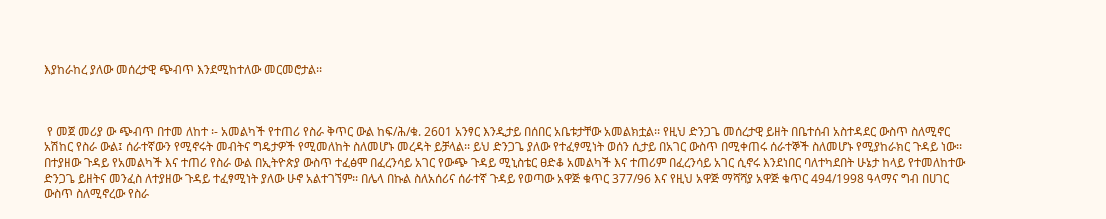እያከራከረ ያለው መሰረታዊ ጭብጥ እንደሚከተለው መርመሮታል፡፡



 የ መጀ መሪያ ው ጭብጥ በተመ ለከተ ፡- አመልካች የተጠሪ የስራ ቅጥር ውል ከፍ/ሕ/ቁ. 2601 አንፃር እንዲታይ በሰበር አቤቱታቸው አመልክቷል፡፡ የዚህ ድንጋጌ መሰረታዊ ይዘት በቤተሰብ አስተዳደር ውስጥ ስለሚኖር አሽከር የስራ ውል፤ ሰራተኛውን የሚኖሩት መብትና ግዴታዎች የሚመለከት ስለመሆኑ መረዳት ይቻላል፡፡ ይህ ድንጋጌ ያለው የተፈፃሚነት ወሰን ሲታይ በአገር ውስጥ በሚቀጠሩ ሰራተኞች ስለመሆኑ የሚያከራክር ጉዳይ ነው፡፡ በተያዘው ጉዳይ የአመልካች እና ተጠሪ የስራ ውል በኢትዮጵያ ውስጥ ተፈፅሞ በፈረንሳይ አገር የውጭ ጉዳይ ሚኒስቴር ፀድቆ አመልካች እና ተጠሪም በፈረንሳይ አገር ሲኖሩ እንደነበር ባለተካደበት ሁኔታ ከላይ የተመለከተው ድንጋጌ ይዘትና መንፈስ ለተያዘው ጉዳይ ተፈፃሚነት ያለው ሁኖ አልተገኘም፡፡ በሌላ በኩል ስለአሰሪና ሰራተኛ ጉዳይ የወጣው አዋጅ ቁጥር 377/96 እና የዚህ አዋጅ ማሻሻያ አዋጅ ቁጥር 494/1998 ዓላማና ግብ በሀገር ውስጥ ስለሚኖረው የስራ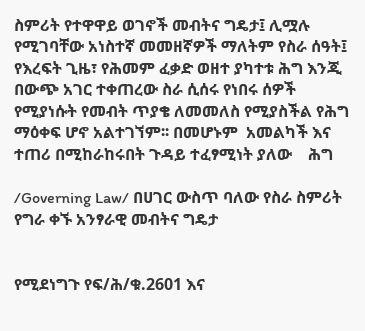ስምሪት የተዋዋይ ወገኖች መብትና ግዴታ፤ ሊሟሉ የሚገባቸው አነስተኛ መመዘኛዎች ማለትም የስራ ሰዓት፤ የእረፍት ጊዜ፣ የሕመም ፈቃድ ወዘተ ያካተቱ ሕግ እንጂ በውጭ አገር ተቀጠረው ስራ ሲሰሩ የነበሩ ሰዎች የሚያነሱት የመብት ጥያቄ ለመመለስ የሚያስችል የሕግ ማዕቀፍ ሆኖ አልተገኘም፡፡ በመሆኑም  አመልካች እና ተጠሪ በሚከራከሩበት ጉዳይ ተፈፃሚነት ያለው    ሕግ

/Governing Law/ በሀገር ውስጥ ባለው የስራ ስምሪት የግራ ቀኙ አንፃራዊ መብትና ግዴታ


የሚደነግጉ የፍ/ሕ/ቁ.2601 እና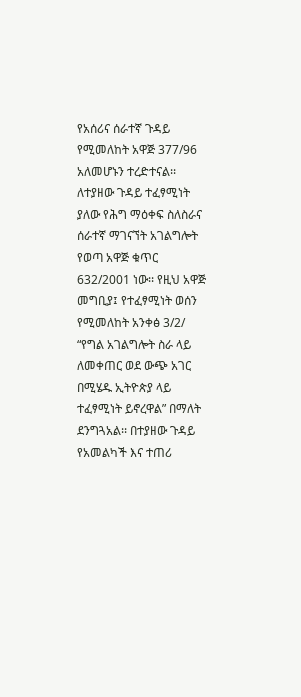የአሰሪና ሰራተኛ ጉዳይ የሚመለከት አዋጅ 377/96 አለመሆኑን ተረድተናል፡፡ ለተያዘው ጉዳይ ተፈፃሚነት ያለው የሕግ ማዕቀፍ ስለስራና ሰራተኛ ማገናኘት አገልግሎት የወጣ አዋጅ ቁጥር 632/2001 ነው፡፡ የዚህ አዋጅ መግቢያ፤ የተፈፃሚነት ወሰን የሚመለከት አንቀፅ 3/2/ “የግል አገልግሎት ስራ ላይ ለመቀጠር ወደ ውጭ አገር በሚሄዱ ኢትዮጵያ ላይ ተፈፃሚነት ይኖረዋል” በማለት ደንግጓአል፡፡ በተያዘው ጉዳይ የአመልካች እና ተጠሪ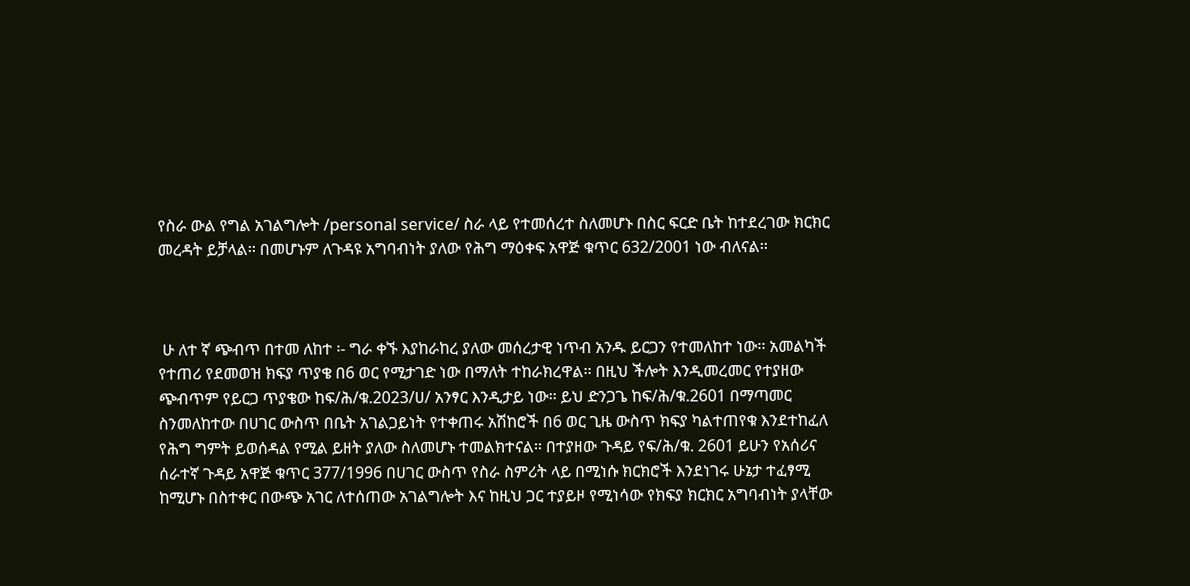የስራ ውል የግል አገልግሎት /personal service/ ስራ ላይ የተመሰረተ ስለመሆኑ በስር ፍርድ ቤት ከተደረገው ክርክር መረዳት ይቻላል፡፡ በመሆኑም ለጉዳዩ አግባብነት ያለው የሕግ ማዕቀፍ አዋጅ ቁጥር 632/2001 ነው ብለናል፡፡



 ሁ ለተ ኛ ጭብጥ በተመ ለከተ ፡- ግራ ቀኙ እያከራከረ ያለው መሰረታዊ ነጥብ አንዱ ይርጋን የተመለከተ ነው፡፡ አመልካች የተጠሪ የደመወዝ ክፍያ ጥያቄ በ6 ወር የሚታገድ ነው በማለት ተከራክረዋል፡፡ በዚህ ችሎት እንዲመረመር የተያዘው ጭብጥም የይርጋ ጥያቄው ከፍ/ሕ/ቁ.2023/ሀ/ አንፃር እንዲታይ ነው፡፡ ይህ ድንጋጌ ከፍ/ሕ/ቁ.2601 በማጣመር ስንመለከተው በሀገር ውስጥ በቤት አገልጋይነት የተቀጠሩ አሽከሮች በ6 ወር ጊዜ ውስጥ ክፍያ ካልተጠየቁ እንደተከፈለ የሕግ ግምት ይወሰዳል የሚል ይዘት ያለው ስለመሆኑ ተመልክተናል፡፡ በተያዘው ጉዳይ የፍ/ሕ/ቁ. 2601 ይሁን የአሰሪና ሰራተኛ ጉዳይ አዋጅ ቁጥር 377/1996 በሀገር ውስጥ የስራ ስምሪት ላይ በሚነሱ ክርክሮች እንደነገሩ ሁኔታ ተፈፃሚ ከሚሆኑ በስተቀር በውጭ አገር ለተሰጠው አገልግሎት እና ከዚህ ጋር ተያይዞ የሚነሳው የክፍያ ክርክር አግባብነት ያላቸው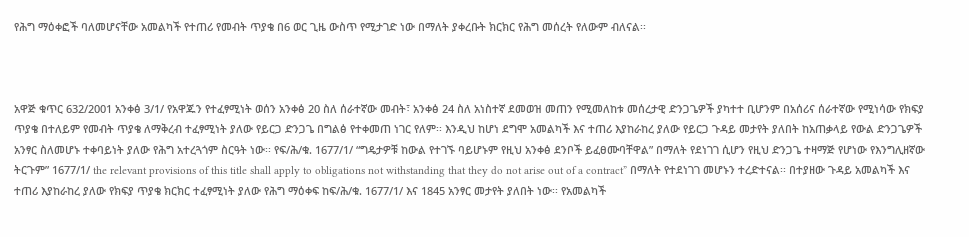የሕግ ማዕቀፎች ባለመሆናቸው አመልካች የተጠሪ የመብት ጥያቄ በ6 ወር ጊዜ ውስጥ የሚታገድ ነው በማለት ያቀረቡት ክርክር የሕግ መሰረት የለውም ብለናል፡፡



አዋጅ ቁጥር 632/2001 አንቀፅ 3/1/ የአዋጁን የተፈፃሚነት ወሰን አንቀፅ 20 ስለ ሰራተኛው መብት፣ አንቀፅ 24 ስለ አነስተኛ ደመወዝ መጠን የሚመለከቱ መሰረታዊ ድንጋጌዎች ያካተተ ቢሆንም በአሰሪና ሰራተኛው የሚነሳው የክፍያ ጥያቄ በተለይም የመብት ጥያቄ ለማቅረብ ተፈፃሚነት ያለው የይርጋ ድንጋጌ በግልፅ የተቀመጠ ነገር የለም፡፡ እንዲህ ከሆነ ደግሞ አመልካች እና ተጠሪ እያከራከረ ያለው የይርጋ ጉዳይ መታየት ያለበት ከአጠቃላይ የውል ድንጋጌዎች አንፃር ስለመሆኑ ተቀባይነት ያለው የሕግ አተረጓጎም ስርዓት ነው፡፡ የፍ/ሕ/ቁ. 1677/1/ “ግዴታዎቹ ከውል የተገኙ ባይሆኑም የዚህ አንቀፅ ደንቦች ይፈፀሙባቸዋል” በማለት የደነገገ ሲሆን የዚህ ድንጋጌ ተዛማጅ የሆነው የእንግሊዘኛው ትርጉም” 1677/1/ the relevant provisions of this title shall apply to obligations not withstanding that they do not arise out of a contract” በማለት የተደነገገ መሆኑን ተረድተናል፡፡ በተያዘው ጉዳይ አመልካች እና ተጠሪ እያከራከረ ያለው የክፍያ ጥያቄ ክርክር ተፈፃሚነት ያለው የሕግ ማዕቀፍ ከፍ/ሕ/ቁ. 1677/1/ እና 1845 አንፃር መታየት ያለበት ነው፡፡ የአመልካች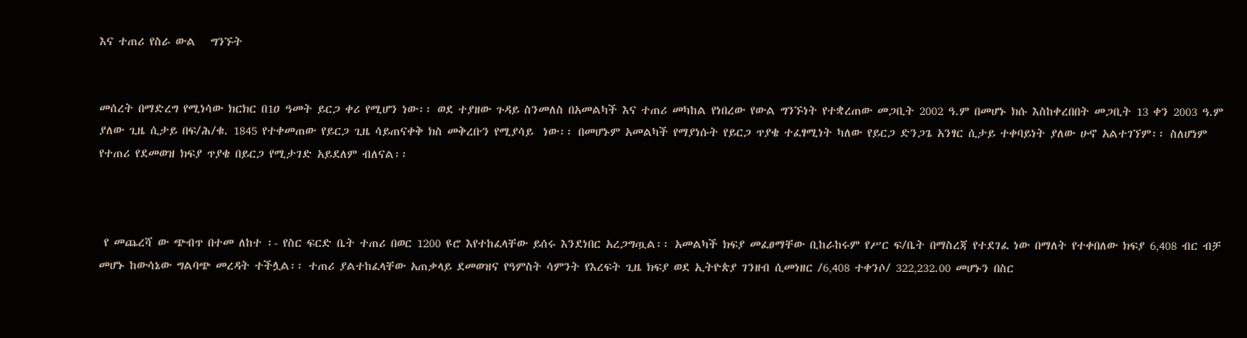እና ተጠሪ የስራ ውል   ግንኙት


መሰረት በማድረግ የሚነሳው ክርክር በ1ዐ ዓመት ይርጋ ቀሪ የሚሆን ነው፡፡ ወደ ተያዘው ጉዳይ ስንመለስ በአመልካች እና ተጠሪ መካከል የነበረው የውል ግንኙነት የተቋረጠው መጋቢት 2002 ዓ.ም በመሆኑ ክሱ እስከቀረበበት መጋቢት 13 ቀን 2003 ዓ.ም ያለው ጊዜ ሲታይ በፍ/ሕ/ቁ. 1845 የተቀመጠው የይርጋ ጊዜ ሳይጠናቀቅ ክስ መቅረቡን የሚያሳይ  ነው፡፡ በመሆኑም አመልካች የማያነሱት የይርጋ ጥያቄ ተፈፃሚነት ካለው የይርጋ ድንጋጌ አንፃር ሲታይ ተቀባይነት ያለው ሁኖ አልተገኘም፡፡ ስለሆነም የተጠሪ የደመወዝ ክፍያ ጥያቄ በይርጋ የሚታገድ አይደለም ብለናል፡፡



 የ መጨረሻ ው ጭብጥ በተመ ለከተ ፡- የስር ፍርድ ቤት ተጠሪ በወር 1200 ዩሮ እየተከፈላቸው ይሰሩ እንደነበር አረጋግጧል፡፡ አመልካች ክፍያ መፈፀማቸው ቢከራከሩም የሥር ፍ/ቤት በማስረጃ የተደገፈ ነው በማለት የተቀበለው ክፍያ 6‚408 ብር ብቻ መሆኑ ከውሳኔው ግልባጭ መረዳት ተችሏል፡፡ ተጠሪ ያልተከፈላቸው አጠቃላይ ደመወዝና የዓምስት ሳምንት የእረፍት ጊዜ ክፍያ ወደ ኢትዮጵያ ገንዘብ ሲመነዘር /6‚408 ተቀንሶ/ 322‚232.00 መሆኑን በስር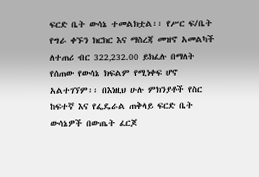ፍርድ ቤት ውሳኔ ተመልክቷል፡፡ የሥር ፍ/ቤት የግራ ቀኙን ክርክር እና ማስረጃ መዝኖ አመልካች ለተጠሪ ብር 322‚232.00 ይክፈሉ በማለት የሰጠው የውሳኔ ክፍልም የሚነቀፍ ሆኖ አልተገኘም፡፡ በእነዚህ ሁሉ ምክንያቶች የስር ከፍተኛ እና የፌዴራል ጠቅላይ ፍርድ ቤት ውሳኔዎች በውጤት ፈርጆ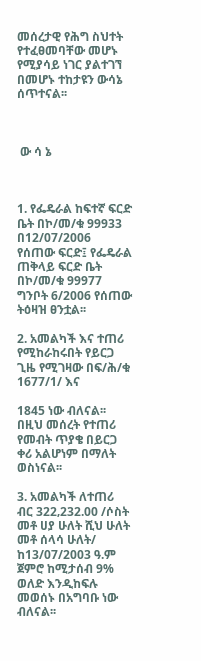መሰረታዊ የሕግ ስህተት የተፈፀመባቸው መሆኑ የሚያሳይ ነገር ያልተገኘ በመሆኑ ተከታዩን ውሳኔ ሰጥተናል፡፡



 ው ሳ ኔ



1. የፌዴራል ከፍተኛ ፍርድ ቤት በኮ/መ/ቁ 99933 በ12/07/2006  የሰጠው ፍርድ፤ የፌዴራል ጠቅላይ ፍርድ ቤት በኮ/መ/ቁ 99977 ግንቦት 6/2006 የሰጠው ትዕዛዝ ፀንቷል፡፡

2. አመልካች እና ተጠሪ የሚከራከሩበት የይርጋ ጊዜ የሚገዛው በፍ/ሕ/ቁ 1677/1/ እና

1845 ነው ብለናል፡፡ በዚህ መሰረት የተጠሪ የመብት ጥያቄ በይርጋ ቀሪ አልሆነም በማለት ወስነናል፡፡

3. አመልካች ለተጠሪ ብር 322‚232.00 /ሶስት መቶ ሀያ ሁለት ሺህ ሁለት መቶ ሰላሳ ሁለት/ ከ13/07/2003 ዓ.ም ጀምሮ ከሚታሰብ 9% ወለድ እንዲከፍሉ መወሰኑ በአግባቡ ነው ብለናል፡፡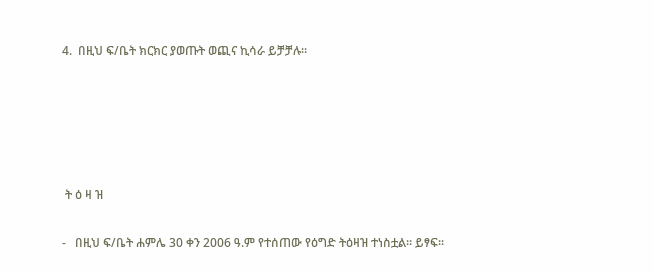4.  በዚህ ፍ/ቤት ክርክር ያወጡት ወጪና ኪሳራ ይቻቻሉ፡፡





 ት ዕ ዛ ዝ

-   በዚህ ፍ/ቤት ሐምሌ 30 ቀን 2006 ዓ.ም የተሰጠው የዕግድ ትዕዛዝ ተነስቷል፡፡ ይፃፍ፡፡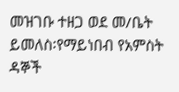መዝገቡ ተዘጋ ወደ መ/ቤት ይመለስ፡የማይነበብ የአምስት ዳኞች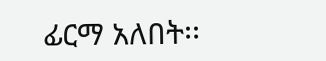ፊርማ አለበት፡፡